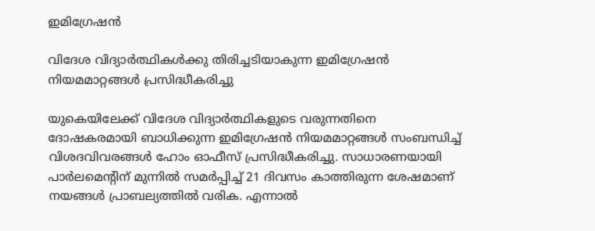ഇമിഗ്രേഷന്‍

വിദേശ വിദ്യാര്‍ത്ഥികള്‍ക്കു തിരിച്ചടിയാകുന്ന ഇമിഗ്രേഷന്‍ നിയമമാറ്റങ്ങള്‍ പ്രസിദ്ധീകരിച്ചു

യുകെയിലേക്ക് വിദേശ വിദ്യാര്‍ത്ഥികളുടെ വരുന്നതിനെ ദോഷകരമായി ബാധിക്കുന്ന ഇമിഗ്രേഷന്‍ നിയമമാറ്റങ്ങള്‍ സംബന്ധിച്ച് വിശദവിവരങ്ങള്‍ ഹോം ഓഫീസ് പ്രസിദ്ധീകരിച്ചു. സാധാരണയായി പാര്‍ലമെന്റിന് മുന്നില്‍ സമര്‍പ്പിച്ച് 21 ദിവസം കാത്തിരുന്ന ശേഷമാണ് നയങ്ങള്‍ പ്രാബല്യത്തില്‍ വരിക. എന്നാല്‍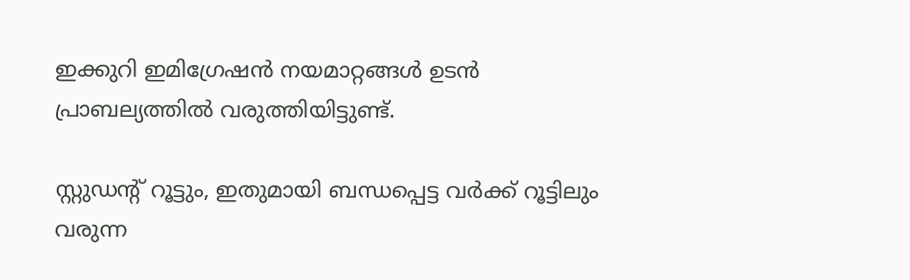ഇക്കുറി ഇമിഗ്രേഷന്‍ നയമാറ്റങ്ങള്‍ ഉടന്‍ പ്രാബല്യത്തില്‍ വരുത്തിയിട്ടുണ്ട്.

സ്റ്റുഡന്റ് റൂട്ടും, ഇതുമായി ബന്ധപ്പെട്ട വര്‍ക്ക് റൂട്ടിലും വരുന്ന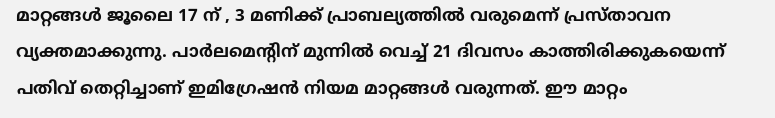മാറ്റങ്ങള്‍ ജൂലൈ 17 ന് , 3 മണിക്ക് പ്രാബല്യത്തില്‍ വരുമെന്ന് പ്രസ്താവന വ്യക്തമാക്കുന്നു. പാര്‍ലമെന്റിന് മുന്നില്‍ വെച്ച് 21 ദിവസം കാത്തിരിക്കുകയെന്ന് പതിവ് തെറ്റിച്ചാണ് ഇമിഗ്രേഷന്‍ നിയമ മാറ്റങ്ങള്‍ വരുന്നത്. ഈ മാറ്റം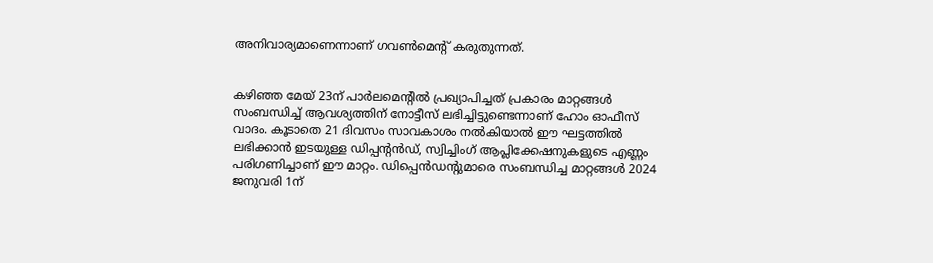അനിവാര്യമാണെന്നാണ് ഗവണ്‍മെന്റ് കരുതുന്നത്.


കഴിഞ്ഞ മേയ് 23ന് പാര്‍ലമെന്റില്‍ പ്രഖ്യാപിച്ചത് പ്രകാരം മാറ്റങ്ങള്‍ സംബന്ധിച്ച് ആവശ്യത്തിന് നോട്ടീസ് ലഭിച്ചിട്ടുണ്ടെന്നാണ് ഹോം ഓഫീസ് വാദം. കൂടാതെ 21 ദിവസം സാവകാശം നല്‍കിയാല്‍ ഈ ഘട്ടത്തില്‍ ലഭിക്കാന്‍ ഇടയുള്ള ഡിപ്പന്റന്‍ഡ്, സ്വിച്ചിംഗ് ആപ്ലിക്കേഷനുകളുടെ എണ്ണം പരിഗണിച്ചാണ് ഈ മാറ്റം. ഡിപ്പെന്‍ഡന്റുമാരെ സംബന്ധിച്ച മാറ്റങ്ങള്‍ 2024 ജനുവരി 1ന്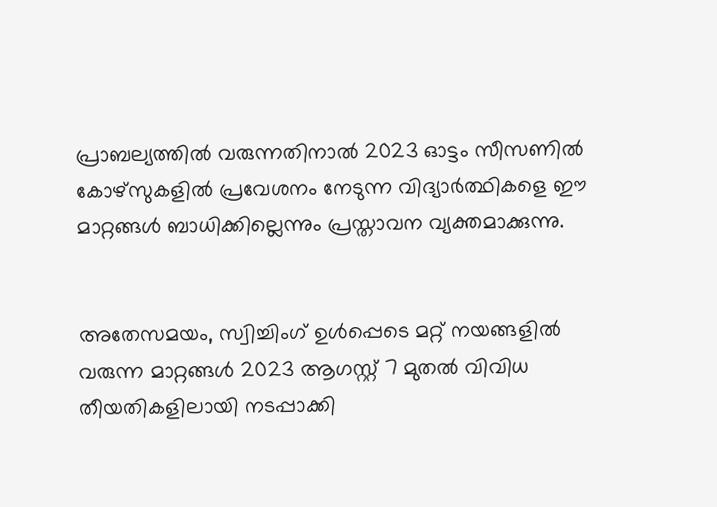പ്രാബല്യത്തില്‍ വരുന്നതിനാല്‍ 2023 ഓട്ടം സീസണില്‍ കോഴ്‌സുകളില്‍ പ്രവേശനം നേടുന്ന വിദ്യാര്‍ത്ഥികളെ ഈ മാറ്റങ്ങള്‍ ബാധിക്കില്ലെന്നും പ്രസ്താവന വ്യക്തമാക്കുന്നു.


അതേസമയം, സ്വിച്ചിംഗ് ഉള്‍പ്പെടെ മറ്റ് നയങ്ങളില്‍ വരുന്ന മാറ്റങ്ങള്‍ 2023 ആഗസ്റ്റ് 7 മുതല്‍ വിവിധ തീയതികളിലായി നടപ്പാക്കി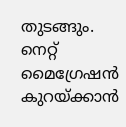തുടങ്ങും. നെറ്റ് മൈഗ്രേഷന്‍ കുറയ്ക്കാന്‍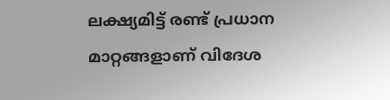ലക്ഷ്യമിട്ട് രണ്ട് പ്രധാന മാറ്റങ്ങളാണ് വിദേശ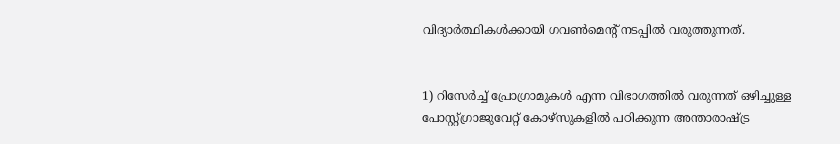വിദ്യാര്‍ത്ഥികള്‍ക്കായി ഗവണ്‍മെന്റ് നടപ്പില്‍ വരുത്തുന്നത്.


1) റിസേര്‍ച്ച് പ്രോഗ്രാമുകള്‍ എന്ന വിഭാഗത്തില്‍ വരുന്നത് ഒഴിച്ചുള്ള പോസ്റ്റ്ഗ്രാജുവേറ്റ് കോഴ്‌സുകളില്‍ പഠിക്കുന്ന അന്താരാഷ്ട്ര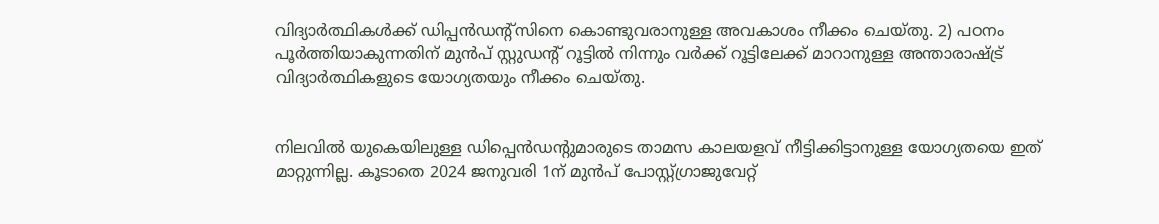വിദ്യാര്‍ത്ഥികള്‍ക്ക് ഡിപ്പന്‍ഡന്റ്‌സിനെ കൊണ്ടുവരാനുള്ള അവകാശം നീക്കം ചെയ്തു. 2) പഠനം പൂര്‍ത്തിയാകുന്നതിന് മുന്‍പ് സ്റ്റുഡന്റ് റൂട്ടില്‍ നിന്നും വര്‍ക്ക് റൂട്ടിലേക്ക് മാറാനുള്ള അന്താരാഷ്ട്ര് വിദ്യാര്‍ത്ഥികളുടെ യോഗ്യതയും നീക്കം ചെയ്തു.


നിലവില്‍ യുകെയിലുള്ള ഡിപ്പെന്‍ഡന്റുമാരുടെ താമസ കാലയളവ് നീട്ടിക്കിട്ടാനുള്ള യോഗ്യതയെ ഇത് മാറ്റുന്നില്ല. കൂടാതെ 2024 ജനുവരി 1ന് മുന്‍പ് പോസ്റ്റ്ഗ്രാജുവേറ്റ്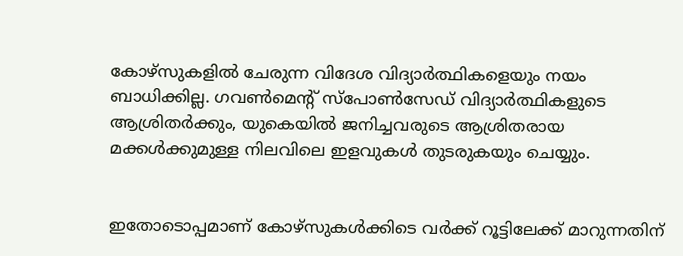കോഴ്‌സുകളില്‍ ചേരുന്ന വിദേശ വിദ്യാര്‍ത്ഥികളെയും നയം ബാധിക്കില്ല. ഗവണ്‍മെന്റ് സ്‌പോണ്‍സേഡ് വിദ്യാര്‍ത്ഥികളുടെ ആശ്രിതര്‍ക്കും, യുകെയില്‍ ജനിച്ചവരുടെ ആശ്രിതരായ മക്കള്‍ക്കുമുള്ള നിലവിലെ ഇളവുകള്‍ തുടരുകയും ചെയ്യും.


ഇതോടൊപ്പമാണ് കോഴ്‌സുകള്‍ക്കിടെ വര്‍ക്ക് റൂട്ടിലേക്ക് മാറുന്നതിന്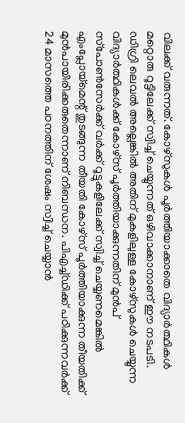വിലക്ക് വരുന്നത്. കോഴ്‌സുകള്‍ പൂര്‍ത്തിയാക്കാതെ വിദ്യാര്‍ത്ഥികള്‍ മറ്റൊരു റൂട്ടിലേക്ക് സ്വിച്ച് ചെയ്യുന്നത് ഒഴിവാക്കാനാണ് ഈ നടപടി. ഡിഗ്രി ലെവല്‍ അല്ലെങ്കില്‍ അതിന് മുകളിലുള്ള കോഴ്‌സുകള്‍ ചെയ്യുന്ന വിദ്യാര്‍ത്ഥികള്‍ക്ക് കോഴ്‌സ് പൂര്‍ത്തിയാക്കുന്നതിന് മുന്‍പ് സ്‌പോണ്‍സേര്‍ക്ക് വര്‍ക്ക് റൂട്ടുകളിലേക്ക് സ്വിച്ച് ചെയ്യണമെങ്കില്‍ എംപ്ലോയ്‌മെന്റ് തുടങ്ങുന്ന തീയതി കോഴ്‌സ് പൂര്‍ത്തിയാക്കുന്ന തീയതിക്ക് മുന്‍പായിരിക്കരുതെന്നാണ് നിബന്ധന. പിഎച്ച്ഡിക്ക് പഠിക്കുന്നവര്‍ക്ക് 24 മാസത്തെ പഠനത്തിന് ശേഷം സ്വിച്ച് ചെയ്യാന്‍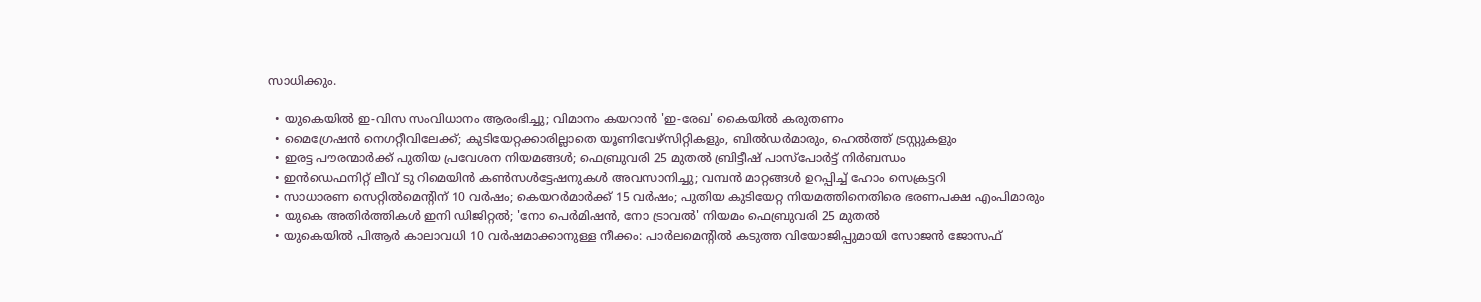സാധിക്കും.

  • യുകെയില്‍ ഇ-വിസ സംവിധാനം ആരംഭിച്ചു; വിമാനം കയറാന്‍ 'ഇ-രേഖ' കൈയില്‍ കരുതണം
  • മൈഗ്രേഷന്‍ നെഗറ്റീവിലേക്ക്; കുടിയേറ്റക്കാരില്ലാതെ യൂണിവേഴ്‌സിറ്റികളും, ബില്‍ഡര്‍മാരും, ഹെല്‍ത്ത് ട്രസ്റ്റുകളും
  • ഇരട്ട പൗരന്മാര്‍ക്ക് പുതിയ പ്രവേശന നിയമങ്ങള്‍; ഫെബ്രുവരി 25 മുതല്‍ ബ്രിട്ടീഷ് പാസ്‌പോര്‍ട്ട് നിര്‍ബന്ധം
  • ഇന്‍ഡെഫനിറ്റ് ലീവ് ടു റിമെയിന്‍ കണ്‍സള്‍ട്ടേഷനുകള്‍ അവസാനിച്ചു; വമ്പന്‍ മാറ്റങ്ങള്‍ ഉറപ്പിച്ച് ഹോം സെക്രട്ടറി
  • സാധാരണ സെറ്റില്‍മെന്റിന് 10 വര്‍ഷം; കെയറര്‍മാര്‍ക്ക് 15 വര്‍ഷം; പുതിയ കുടിയേറ്റ നിയമത്തിനെതിരെ ഭരണപക്ഷ എംപിമാരും
  • യുകെ അതിര്‍ത്തികള്‍ ഇനി ഡിജിറ്റല്‍; 'നോ പെര്‍മിഷന്‍, നോ ട്രാവല്‍' നിയമം ഫെബ്രുവരി 25 മുതല്‍
  • യുകെയില്‍ പിആര്‍ കാലാവധി 10 വര്‍ഷമാക്കാനുള്ള നീക്കം: പാര്‍ലമെന്റില്‍ കടുത്ത വിയോജിപ്പുമായി സോജന്‍ ജോസഫ്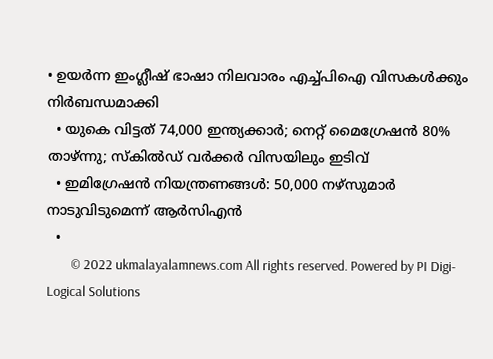• ഉയര്‍ന്ന ഇംഗ്ലീഷ് ഭാഷാ നിലവാരം എച്ച്പിഐ വിസകള്‍ക്കും നിര്‍ബന്ധമാക്കി
  • യുകെ വിട്ടത് 74,000 ഇന്ത്യക്കാര്‍; നെറ്റ് മൈഗ്രേഷന്‍ 80% താഴ്ന്നു; സ്‌കില്‍ഡ് വര്‍ക്കര്‍ വിസയിലും ഇടിവ്
  • ഇമിഗ്രേഷന്‍ നിയന്ത്രണങ്ങള്‍: 50,000 നഴ്‌സുമാര്‍ നാടുവിടുമെന്ന് ആര്‍സിഎന്‍
  •
        © 2022 ukmalayalamnews.com All rights reserved. Powered by PI Digi-Logical Solutions